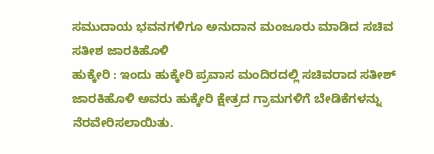ಸಮುದಾಯ ಭವನಗಳಿಗೂ ಅನುದಾನ ಮಂಜೂರು ಮಾಡಿದ ಸಚಿವ ಸತೀಶ ಜಾರಕಿಹೊಳಿ
ಹುಕ್ಕೇರಿ : ಇಂದು ಹುಕ್ಕೇರಿ ಪ್ರವಾಸ ಮಂದಿರದಲ್ಲಿ ಸಚಿವರಾದ ಸತೀಶ್ ಜಾರಕಿಹೊಳಿ ಅವರು ಹುಕ್ಕೇರಿ ಕ್ಷೇತ್ರದ ಗ್ರಾಮಗಳಿಗೆ ಬೇಡಿಕೆಗಳನ್ನು ನೆರವೇರಿಸಲಾಯಿತು.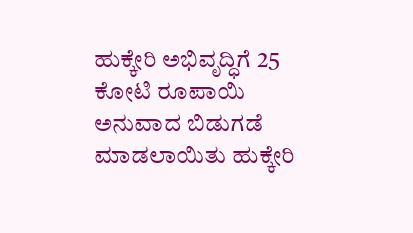ಹುಕ್ಕೇರಿ ಅಭಿವೃದ್ಧಿಗೆ 25 ಕೋಟಿ ರೂಪಾಯಿ ಅನುವಾದ ಬಿಡುಗಡೆ ಮಾಡಲಾಯಿತು ಹುಕ್ಕೇರಿ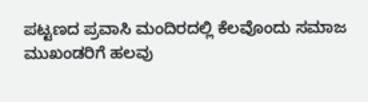ಪಟ್ಟಣದ ಪ್ರವಾಸಿ ಮಂದಿರದಲ್ಲಿ ಕೆಲವೊಂದು ಸಮಾಜ ಮುಖಂಡರಿಗೆ ಹಲವು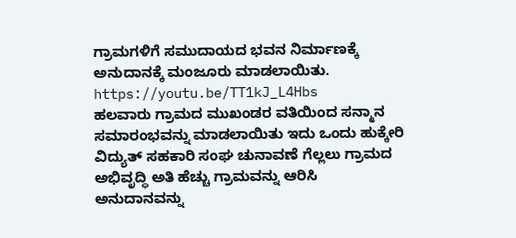ಗ್ರಾಮಗಳಿಗೆ ಸಮುದಾಯದ ಭವನ ನಿರ್ಮಾಣಕ್ಕೆ ಅನುದಾನಕ್ಕೆ ಮಂಜೂರು ಮಾಡಲಾಯಿತು.
https://youtu.be/TT1kJ_L4Hbs
ಹಲವಾರು ಗ್ರಾಮದ ಮುಖಂಡರ ವತಿಯಿಂದ ಸನ್ಮಾನ ಸಮಾರಂಭವನ್ನು ಮಾಡಲಾಯಿತು ಇದು ಒಂದು ಹುಕ್ಕೇರಿ ವಿದ್ಯುತ್ ಸಹಕಾರಿ ಸಂಘ ಚುನಾವಣೆ ಗೆಲ್ಲಲು ಗ್ರಾಮದ ಅಭಿವೃದ್ಧಿ ಅತಿ ಹೆಚ್ಚು ಗ್ರಾಮವನ್ನು ಆರಿಸಿ ಅನುದಾನವನ್ನು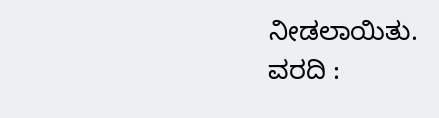ನೀಡಲಾಯಿತು.
ವರದಿ :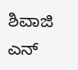ಶಿವಾಜಿ ಎನ್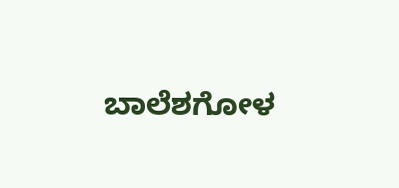ಬಾಲೆಶಗೋಳ